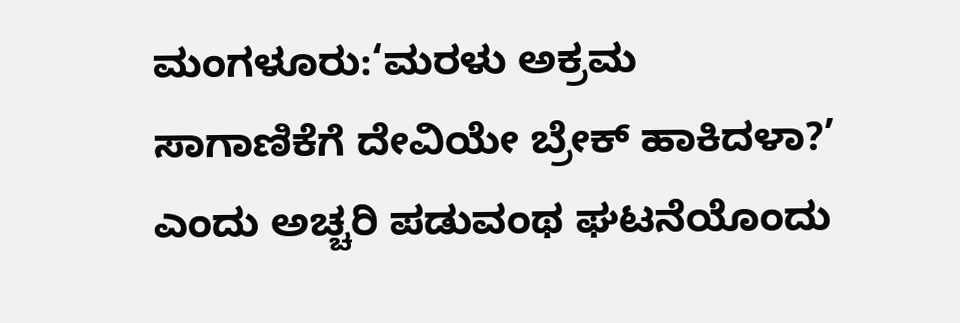ಮಂಗಳೂರು:‘ಮರಳು ಅಕ್ರಮ ಸಾಗಾಣಿಕೆಗೆ ದೇವಿಯೇ ಬ್ರೇಕ್ ಹಾಕಿದಳಾ?’ ಎಂದು ಅಚ್ಚರಿ ಪಡುವಂಥ ಘಟನೆಯೊಂದು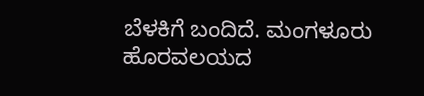ಬೆಳಕಿಗೆ ಬಂದಿದೆ. ಮಂಗಳೂರು ಹೊರವಲಯದ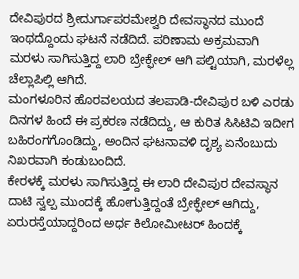ದೇವಿಪುರದ ಶ್ರೀದುರ್ಗಾಪರಮೇಶ್ವರಿ ದೇವಸ್ಥಾನದ ಮುಂದೆ ಇಂಥದ್ದೊಂದು ಘಟನೆ ನಡೆದಿದೆ. ಪರಿಣಾಮ ಅಕ್ರಮವಾಗಿ ಮರಳು ಸಾಗಿಸುತ್ತಿದ್ದ ಲಾರಿ ಬ್ರೇಕ್ಫೇಲ್ ಆಗಿ ಪಲ್ಟಿಯಾಗಿ, ಮರಳೆಲ್ಲ ಚೆಲ್ಲಾಪಿಲ್ಲಿ ಆಗಿದೆ.
ಮಂಗಳೂರಿನ ಹೊರವಲಯದ ತಲಪಾಡಿ-ದೇವಿಪುರ ಬಳಿ ಎರಡು ದಿನಗಳ ಹಿಂದೆ ಈ ಪ್ರಕರಣ ನಡೆದಿದ್ದು, ಆ ಕುರಿತ ಸಿಸಿಟಿವಿ ಇದೀಗ ಬಹಿರಂಗಗೊಂಡಿದ್ದು, ಅಂದಿನ ಘಟನಾವಳಿ ದೃಶ್ಯ ಏನೆಂಬುದು ನಿಖರವಾಗಿ ಕಂಡುಬಂದಿದೆ.
ಕೇರಳಕ್ಕೆ ಮರಳು ಸಾಗಿಸುತ್ತಿದ್ದ ಈ ಲಾರಿ ದೇವಿಪುರ ದೇವಸ್ಥಾನ ದಾಟಿ ಸ್ವಲ್ಪ ಮುಂದಕ್ಕೆ ಹೋಗುತ್ತಿದ್ದಂತೆ ಬ್ರೇಕ್ಫೇಲ್ ಆಗಿದ್ದು, ಏರುರಸ್ತೆಯಾದ್ದರಿಂದ ಅರ್ಧ ಕಿಲೋಮೀಟರ್ ಹಿಂದಕ್ಕೆ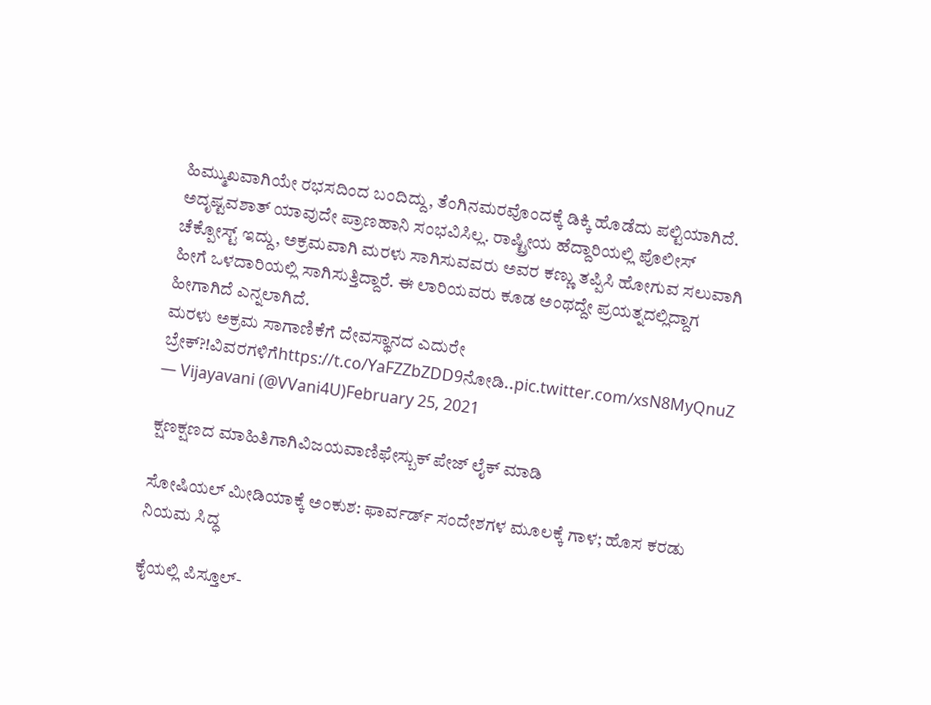ಹಿಮ್ಮುಖವಾಗಿಯೇ ರಭಸದಿಂದ ಬಂದಿದ್ದು, ತೆಂಗಿನಮರವೊಂದಕ್ಕೆ ಡಿಕ್ಕಿ ಹೊಡೆದು ಪಲ್ಟಿಯಾಗಿದೆ. ಅದೃಷ್ಟವಶಾತ್ ಯಾವುದೇ ಪ್ರಾಣಹಾನಿ ಸಂಭವಿಸಿಲ್ಲ. ರಾಷ್ಟ್ರೀಯ ಹೆದ್ದಾರಿಯಲ್ಲಿ ಪೊಲೀಸ್ ಚೆಕ್ಪೋಸ್ಟ್ ಇದ್ದು, ಅಕ್ರಮವಾಗಿ ಮರಳು ಸಾಗಿಸುವವರು ಅವರ ಕಣ್ಣು ತಪ್ಪಿಸಿ ಹೋಗುವ ಸಲುವಾಗಿ ಹೀಗೆ ಒಳದಾರಿಯಲ್ಲಿ ಸಾಗಿಸುತ್ತಿದ್ದಾರೆ. ಈ ಲಾರಿಯವರು ಕೂಡ ಅಂಥದ್ದೇ ಪ್ರಯತ್ನದಲ್ಲಿದ್ದಾಗ ಹೀಗಾಗಿದೆ ಎನ್ನಲಾಗಿದೆ.
ಮರಳು ಅಕ್ರಮ ಸಾಗಾಣಿಕೆಗೆ ದೇವಸ್ಥಾನದ ಎದುರೇ ಬ್ರೇಕ್?!ವಿವರಗಳಿಗೆhttps://t.co/YaFZZbZDD9ನೋಡಿ..pic.twitter.com/xsN8MyQnuZ
— Vijayavani (@VVani4U)February 25, 2021

ಕ್ಷಣಕ್ಷಣದ ಮಾಹಿತಿಗಾಗಿವಿಜಯವಾಣಿಫೇಸ್ಬುಕ್ ಪೇಜ್ ಲೈಕ್ ಮಾಡಿ

ಸೋಷಿಯಲ್ ಮೀಡಿಯಾಕ್ಕೆ ಅಂಕುಶ: ಫಾರ್ವರ್ಡ್ ಸಂದೇಶಗಳ ಮೂಲಕ್ಕೆ ಗಾಳ; ಹೊಸ ಕರಡು ನಿಯಮ ಸಿದ್ಧ

ಕೈಯಲ್ಲಿ ಪಿಸ್ತೂಲ್‌-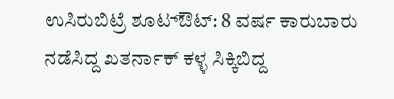ಉಸಿರುಬಿಟ್ರೆ ಶೂಟ‌್ಔಟ್‌: 8 ವರ್ಷ ಕಾರುಬಾರು ನಡೆಸಿದ್ದ ಖತರ್ನಾಕ್‌ ಕಳ್ಳ ಸಿಕ್ಕಿಬಿದ್ದ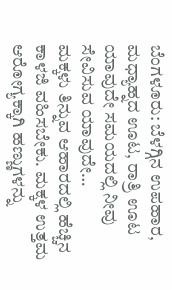ಬೆಂಗಳೂರು: ಬೆಳಗ್ಗಿನ ಉಪಹಾರ, ಮಧ್ಯಾಹ್ನದ ಊಟ, ರಾತ್ರಿ ಊಟ ಯಾವುದೇ ಸಮಯದಲ್ಲಿ ನೀವು ಸೇವಿಸುವ ಯಾವುದೇ…
ಮಕ್ಕಳು ತಿನ್ನುವ ಆಹಾರದಲ್ಲಿ ಹೆಚ್ಚಿನ ಕಾಳಜಿ ವಹಿಸಬೇಕು. ಮಕ್ಕಳ ಉತ್ತಮ ಆರೋಗ್ಯಕ್ಕಾಗಿ ಹಣ್ಣುಗಳನ್ನು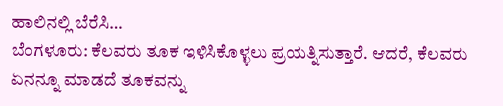ಹಾಲಿನಲ್ಲಿ ಬೆರೆಸಿ…
ಬೆಂಗಳೂರು: ಕೆಲವರು ತೂಕ ಇಳಿಸಿಕೊಳ್ಳಲು ಪ್ರಯತ್ನಿಸುತ್ತಾರೆ. ಆದರೆ, ಕೆಲವರು ಏನನ್ನೂ ಮಾಡದೆ ತೂಕವನ್ನು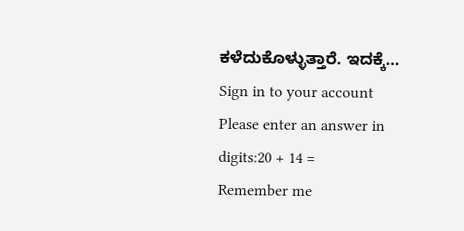ಕಳೆದುಕೊಳ್ಳುತ್ತಾರೆ. ಇದಕ್ಕೆ…
Sign in to your account
Please enter an answer in digits:20 + 14 =
Remember me